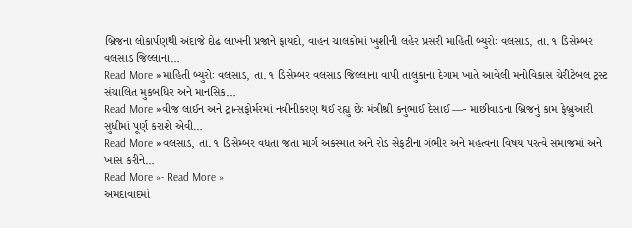બ્રિજના લોકાર્પણથી અંદાજે દોઢ લાખની પ્રજાને ફાયદો, વાહન ચાલકોમાં ખુશીની લહેર પ્રસરી માહિતી બ્યુરોઃ વલસાડ, તા. ૧ ડિસેમ્બર વલસાડ જિલ્લાના…
Read More »માહિતી બ્યુરોઃ વલસાડ, તા. ૧ ડિસેમ્બર વલસાડ જિલ્લાના વાપી તાલુકાના દેગામ ખાતે આવેલી મનોવિકાસ ચેરીટેબલ ટ્રસ્ટ સંચાલિત મુકબધિર અને માનસિક…
Read More »વીજ લાઈન અને ટ્રાન્સફોર્મરમાં નવીનીકરણ થઈ રહ્યુ છેઃ મંત્રીશ્રી કનુભાઈ દેસાઈ —- માછીવાડના બ્રિજનું કામ ફેબ્રુઆરી સુધીમાં પૂર્ણ કરાશે એવી…
Read More »વલસાડ, તા. ૧ ડિસેમ્બર વધતા જતા માર્ગ અકસ્માત અને રોડ સેફટીના ગંભીર અને મહત્વના વિષય પરત્વે સમાજમાં અને ખાસ કરીને…
Read More »- Read More »
અમદાવાદમાં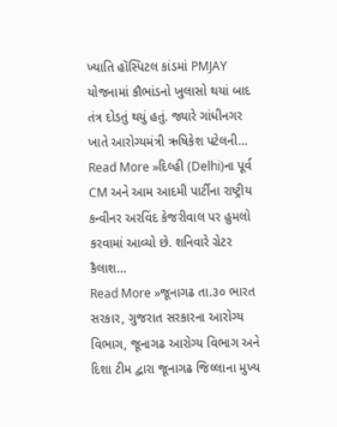ખ્યાતિ હૉસ્પિટલ કાંડમાં PMJAY યોજનામાં કૌભાંડનો ખુલાસો થયાં બાદ તંત્ર દોડતું થયું હતું. જ્યારે ગાંધીનગર ખાતે આરોગ્યમંત્રી ઋષિકેશ પટેલની…
Read More »દિલ્હી (Delhi)ના પૂર્વ CM અને આમ આદમી પાર્ટીના રાષ્ટ્રીય કન્વીનર અરવિંદ કેજરીવાલ પર હુમલો કરવામાં આવ્યો છે. શનિવારે ગ્રેટર કૈલાશ…
Read More »જૂનાગઢ તા.૩૦ ભારત સરકાર, ગુજરાત સરકારના આરોગ્ય વિભાગ, જૂનાગઢ આરોગ્ય વિભાગ અને દિશા ટીમ દ્વારા જૂનાગઢ જિલ્લાના મુખ્ય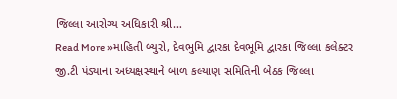જિલ્લા આરોગ્ય અધિકારી શ્રી…
Read More »માહિતી બ્યુરો, દેવભુમિ દ્વારકા દેવભૂમિ દ્વારકા જિલ્લા કલેક્ટર જી.ટી પંડ્યાના અધ્યક્ષસ્થાને બાળ કલ્યાણ સમિતિની બેઠક જિલ્લા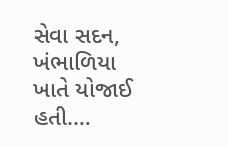સેવા સદન, ખંભાળિયા ખાતે યોજાઈ હતી.…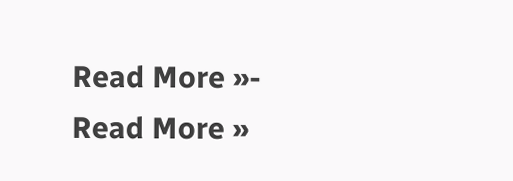Read More »- Read More »